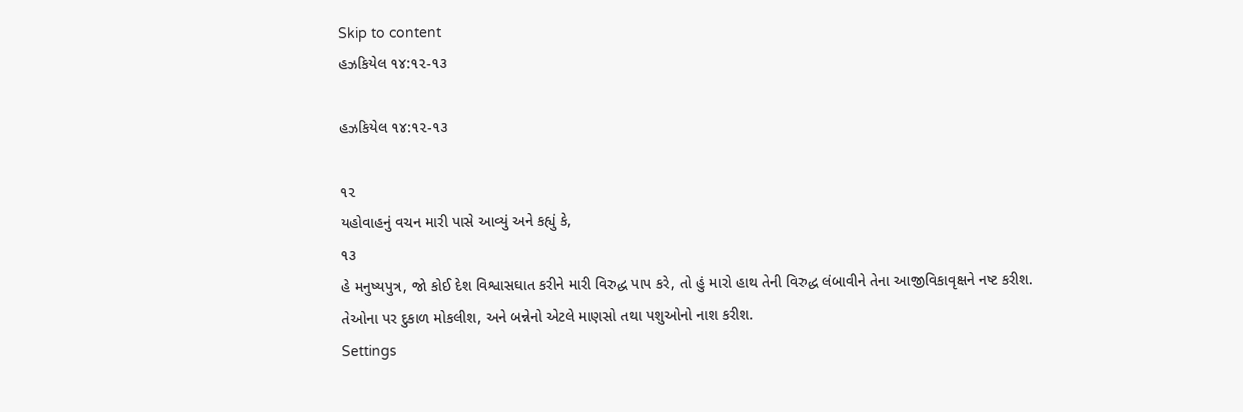Skip to content
હઝકિયેલ ૧૪:૧૨-૧૩

હઝકિયેલ ૧૪:૧૨-૧૩

૧૨
યહોવાહનું વચન મારી પાસે આવ્યું અને કહ્યું કે,
૧૩
હે મનુષ્યપુત્ર, જો કોઈ દેશ વિશ્વાસઘાત કરીને મારી વિરુદ્ધ પાપ કરે, તો હું મારો હાથ તેની વિરુદ્ધ લંબાવીને તેના આજીવિકાવૃક્ષને નષ્ટ કરીશ. તેઓના પર દુકાળ મોકલીશ, અને બન્નેનો એટલે માણસો તથા પશુઓનો નાશ કરીશ.
Settings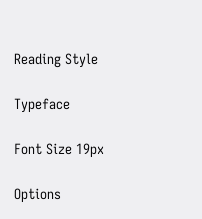Reading Style

Typeface

Font Size 19px

Options